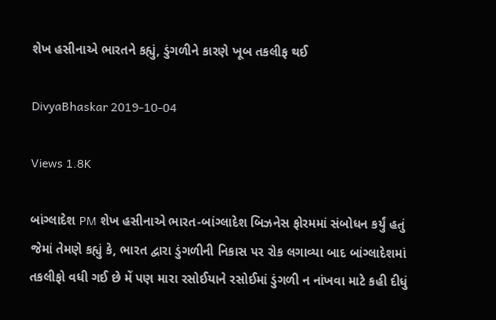શેખ હસીનાએ ભારતને કહ્યું, ડુંગળીને કારણે ખૂબ તકલીફ થઈ

DivyaBhaskar 2019-10-04

Views 1.8K

બાંગ્લાદેશ PM શેખ હસીનાએ ભારત-બાંગ્લાદેશ બિઝનેસ ફોરમમાં સંબોધન કર્યું હતું જેમાં તેમણે કહ્યું કે, ભારત દ્વારા ડુંગળીની નિકાસ પર રોક લગાવ્યા બાદ બાંગ્લાદેશમાં તકલીફો વધી ગઈ છે મેં પણ મારા રસોઈયાને રસોઈમાં ડુંગળી ન નાંખવા માટે કહી દીધું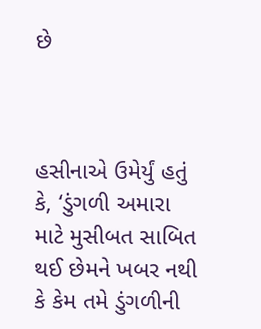છે



હસીનાએ ઉમેર્યું હતું કે, ‘ડુંગળી અમારા માટે મુસીબત સાબિત થઈ છેમને ખબર નથી કે કેમ તમે ડુંગળીની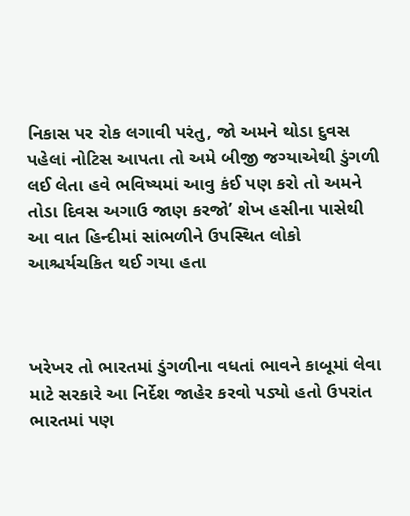નિકાસ પર રોક લગાવી પરંતુ, જો અમને થોડા દુવસ પહેલાં નોટિસ આપતા તો અમે બીજી જગ્યાએથી ડુંગળી લઈ લેતા હવે ભવિષ્યમાં આવુ કંઈ પણ કરો તો અમને તોડા દિવસ અગાઉ જાણ કરજો’ શેખ હસીના પાસેથી આ વાત હિન્દીમાં સાંભળીને ઉપસ્થિત લોકો આશ્ચર્યચકિત થઈ ગયા હતા



ખરેખર તો ભારતમાં ડુંગળીના વધતાં ભાવને કાબૂમાં લેવા માટે સરકારે આ નિર્દેશ જાહેર કરવો પડ્યો હતો ઉપરાંત ભારતમાં પણ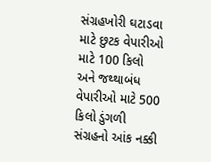સંગ્રહખોરી ઘટાડવા માટે છુટક વેપારીઓ માટે 100 કિલો અને જથ્થાબંધ વેપારીઓ માટે 500 કિલો ડુંગળી સંગ્રહનો આંક નક્કી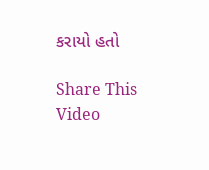કરાયો હતો

Share This Video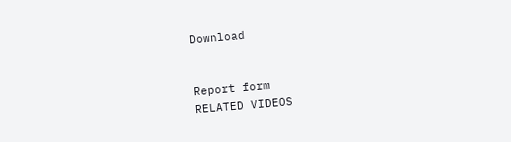Download


Report form
RELATED VIDEOS